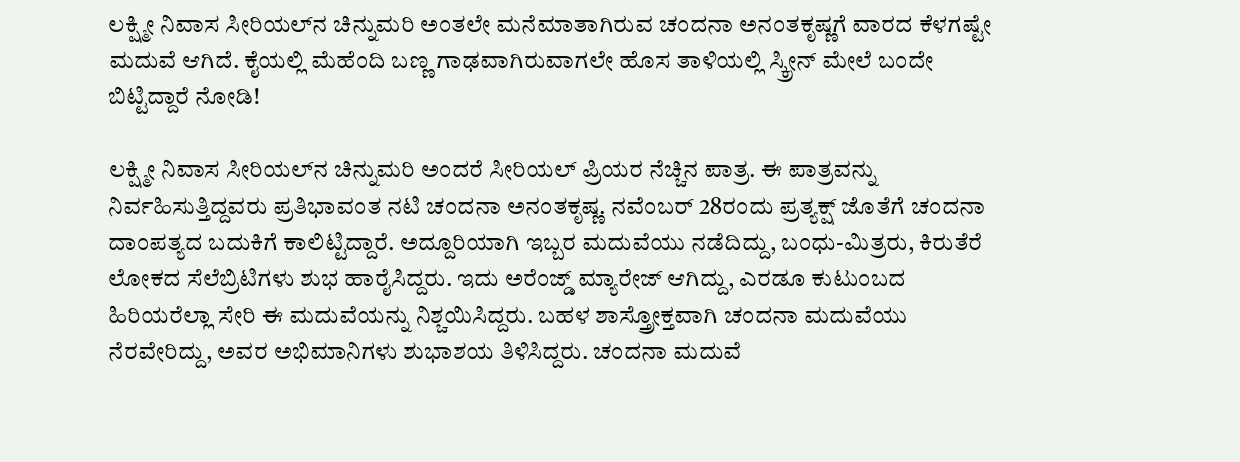ಲಕ್ಷ್ಮೀ ನಿವಾಸ ಸೀರಿಯಲ್‌ನ ಚಿನ್ನುಮರಿ ಅಂತಲೇ ಮನೆಮಾತಾಗಿರುವ ಚಂದನಾ ಅನಂತಕೃಷ್ಣಗೆ ವಾರದ ಕೆಳಗಷ್ಟೇ ಮದುವೆ ಆಗಿದೆ. ಕೈಯಲ್ಲಿ ಮೆಹೆಂದಿ ಬಣ್ಣ ಗಾಢವಾಗಿರುವಾಗಲೇ ಹೊಸ ತಾಳಿಯಲ್ಲಿ ಸ್ಕ್ರೀನ್‌ ಮೇಲೆ ಬಂದೇ ಬಿಟ್ಟಿದ್ದಾರೆ ನೋಡಿ!

ಲಕ್ಷ್ಮೀ ನಿವಾಸ ಸೀರಿಯಲ್‌ನ ಚಿನ್ನುಮರಿ ಅಂದರೆ ಸೀರಿಯಲ್‌ ಪ್ರಿಯರ ನೆಚ್ಚಿನ ಪಾತ್ರ. ಈ ಪಾತ್ರವನ್ನು ನಿರ್ವಹಿಸುತ್ತಿದ್ದವರು ಪ್ರತಿಭಾವಂತ ನಟಿ ಚಂದನಾ ಅನಂತಕೃಷ್ಣ. ನವೆಂಬರ್ 28ರಂದು ಪ್ರತ್ಯಕ್ಷ್ ಜೊತೆಗೆ ಚಂದನಾ ದಾಂಪತ್ಯದ ಬದುಕಿಗೆ ಕಾಲಿಟ್ಟಿದ್ದಾರೆ. ಅದ್ದೂರಿಯಾಗಿ ಇಬ್ಬರ ಮದುವೆಯು ನಡೆದಿದ್ದು, ಬಂಧು-ಮಿತ್ರರು, ಕಿರುತೆರೆ ಲೋಕದ ಸೆಲೆಬ್ರಿಟಿಗಳು ಶುಭ ಹಾರೈಸಿದ್ದರು. ಇದು ಅರೆಂಜ್ಡ್ ಮ್ಯಾರೇಜ್ ಆಗಿದ್ದು, ಎರಡೂ ಕುಟುಂಬದ ಹಿರಿಯರೆಲ್ಲಾ ಸೇರಿ ಈ ಮದುವೆಯನ್ನು ನಿಶ್ಚಯಿಸಿದ್ದರು. ಬಹಳ ಶಾಸ್ತ್ರೋಕ್ತವಾಗಿ ಚಂದನಾ ಮದುವೆಯು ನೆರವೇರಿದ್ದು, ಅವರ ಅಭಿಮಾನಿಗಳು ಶುಭಾಶಯ ತಿಳಿಸಿದ್ದರು. ಚಂದನಾ ಮದುವೆ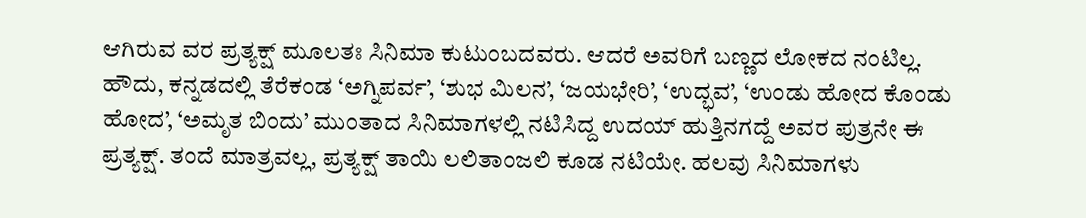ಆಗಿರುವ ವರ ಪ್ರತ್ಯಕ್ಷ್‌ ಮೂಲತಃ ಸಿನಿಮಾ ಕುಟುಂಬದವರು. ಆದರೆ ಅವರಿಗೆ ಬಣ್ಣದ ಲೋಕದ ನಂಟಿಲ್ಲ. ಹೌದು, ಕನ್ನಡದಲ್ಲಿ ತೆರೆಕಂಡ ‘ಅಗ್ನಿಪರ್ವ’, ‘ಶುಭ ಮಿಲನ’, ‘ಜಯಭೇರಿ’, ‘ಉದ್ಭವ’, ‘ಉಂಡು ಹೋದ ಕೊಂಡು ಹೋದ’, ‘ಅಮೃತ ಬಿಂದು’ ಮುಂತಾದ ಸಿನಿಮಾಗಳಲ್ಲಿ ನಟಿಸಿದ್ದ ಉದಯ್ ಹುತ್ತಿನಗದ್ದೆ ಅವರ ಪುತ್ರನೇ ಈ ಪ್ರತ್ಯಕ್ಷ್. ತಂದೆ ಮಾತ್ರವಲ್ಲ, ಪ್ರತ್ಯಕ್ಷ್ ತಾಯಿ ಲಲಿತಾಂಜಲಿ ಕೂಡ ನಟಿಯೇ. ಹಲವು ಸಿನಿಮಾಗಳು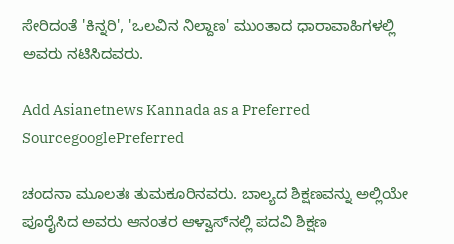ಸೇರಿದಂತೆ 'ಕಿನ್ನರಿ', 'ಒಲವಿನ ನಿಲ್ದಾಣ' ಮುಂತಾದ ಧಾರಾವಾಹಿಗಳಲ್ಲಿ ಅವರು ನಟಿಸಿದವರು.

Add Asianetnews Kannada as a Preferred SourcegooglePreferred

ಚಂದನಾ ಮೂಲತಃ ತುಮಕೂರಿನವರು. ಬಾಲ್ಯದ ಶಿಕ್ಷಣವನ್ನು ಅಲ್ಲಿಯೇ ಪೂರೈಸಿದ ಅವರು ಆನಂತರ ಆಳ್ವಾಸ್‌ನಲ್ಲಿ ಪದವಿ ಶಿಕ್ಷಣ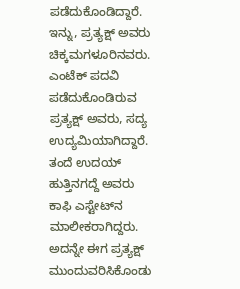ಪಡೆದುಕೊಂಡಿದ್ದಾರೆ. ಇನ್ನು, ಪ್ರತ್ಯಕ್ಷ್ ಅವರು ಚಿಕ್ಕಮಗಳೂರಿನವರು. ಎಂಟೆಕ್ ಪದವಿ ಪಡೆದುಕೊಂಡಿರುವ ಪ್ರತ್ಯಕ್ಷ್ ಅವರು, ಸದ್ಯ ಉದ್ಯಮಿಯಾಗಿದ್ದಾರೆ. ತಂದೆ ಉದಯ್ ಹುತ್ತಿನಗದ್ದೆ ಅವರು ಕಾಫಿ ಎಸ್ಟೇಟ್‌ನ ಮಾಲೀಕರಾಗಿದ್ದರು. ಅದನ್ನೇ ಈಗ ಪ್ರತ್ಯಕ್ಷ್‌ ಮುಂದುವರಿಸಿಕೊಂಡು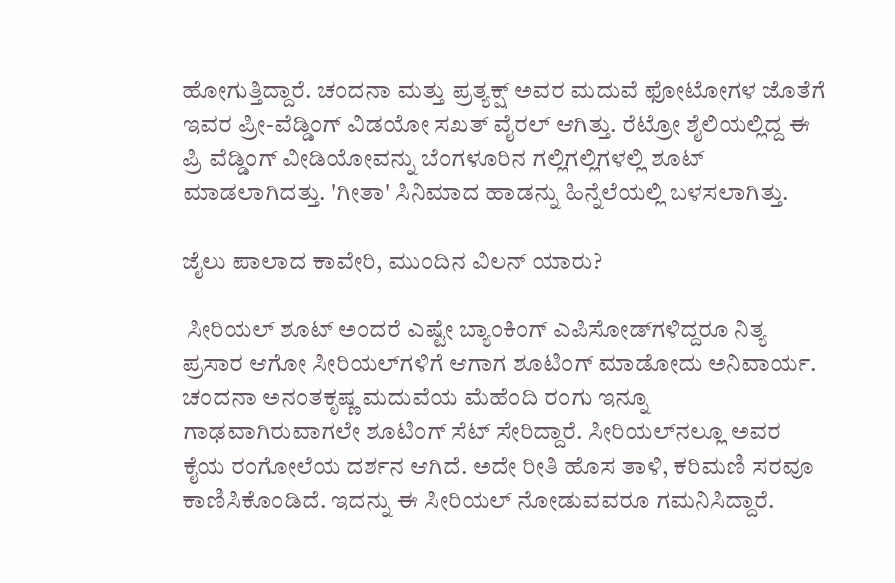ಹೋಗುತ್ತಿದ್ದಾರೆ. ಚಂದನಾ ಮತ್ತು ಪ್ರತ್ಯಕ್ಷ್ ಅವರ ಮದುವೆ ಫೋಟೋಗಳ ಜೊತೆಗೆ ಇವರ ಪ್ರೀ-ವೆಡ್ಡಿಂಗ್ ವಿಡಯೋ ಸಖತ್ ವೈರಲ್ ಆಗಿತ್ತು. ರೆಟ್ರೋ ಶೈಲಿಯಲ್ಲಿದ್ದ ಈ ಪ್ರಿ ವೆಡ್ಡಿಂಗ್ ವೀಡಿಯೋವನ್ನು ಬೆಂಗಳೂರಿನ ಗಲ್ಲಿಗಲ್ಲಿಗಳಲ್ಲಿ ಶೂಟ್ ಮಾಡಲಾಗಿದತ್ತು. 'ಗೀತಾ' ಸಿನಿಮಾದ ಹಾಡನ್ನು ಹಿನ್ನೆಲೆಯಲ್ಲಿ ಬಳಸಲಾಗಿತ್ತು.

ಜೈಲು ಪಾಲಾದ ಕಾವೇರಿ, ಮುಂದಿನ ವಿಲನ್ ಯಾರು?

 ಸೀರಿಯಲ್ ಶೂಟ್‌ ಅಂದರೆ ಎಷ್ಟೇ ಬ್ಯಾಂಕಿಂಗ್ ಎಪಿಸೋಡ್‌ಗಳಿದ್ದರೂ ನಿತ್ಯ ಪ್ರಸಾರ ಆಗೋ ಸೀರಿಯಲ್‌ಗಳಿಗೆ ಆಗಾಗ ಶೂಟಿಂಗ್ ಮಾಡೋದು ಅನಿವಾರ್ಯ. ಚಂದನಾ ಅನಂತಕೃಷ್ಣ ಮದುವೆಯ ಮೆಹೆಂದಿ ರಂಗು ಇನ್ನೂ ಗಾಢವಾಗಿರುವಾಗಲೇ ಶೂಟಿಂಗ್‌ ಸೆಟ್ ಸೇರಿದ್ದಾರೆ. ಸೀರಿಯಲ್‌ನಲ್ಲೂ ಅವರ ಕೈಯ ರಂಗೋಲೆಯ ದರ್ಶನ ಆಗಿದೆ. ಅದೇ ರೀತಿ ಹೊಸ ತಾಳಿ, ಕರಿಮಣಿ ಸರವೂ ಕಾಣಿಸಿಕೊಂಡಿದೆ. ಇದನ್ನು ಈ ಸೀರಿಯಲ್ ನೋಡುವವರೂ ಗಮನಿಸಿದ್ದಾರೆ.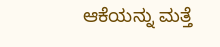ಆಕೆಯನ್ನು ಮತ್ತೆ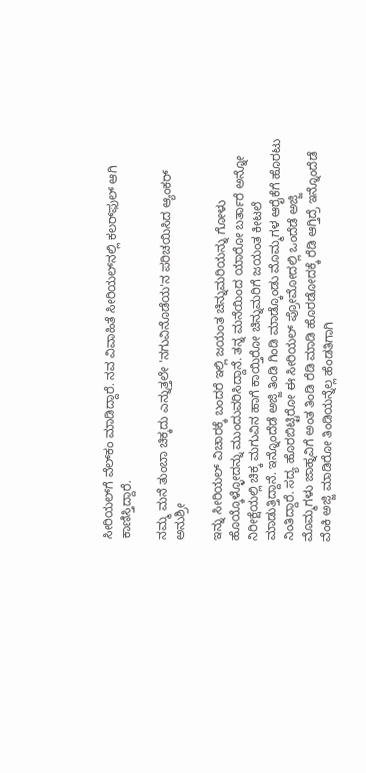ಸೀರಿಯಲ್‌ಗೆ ವೆಲ್‌ಕಂ ಮಾಡಿದ್ದಾರೆ. ನವ ವಿವಾಹಿತೆ ಸೀರಿಯಲ್‌ನಲ್ಲಿ ಕಲರ್‌ಫುಲ್ ಆಗಿ ಕಾಣಿಸ್ತಿದ್ದಾರೆ.

ನಮ್ಮ ಮನೆ ತುಂಬಾ ಚಿಕ್ಕದು ಎನ್ನುತ್ತಲೇ 'ನಗುವಿನೊಡೆಯ'ನ ಪರಿಚಯಿಸಿದ ಆ್ಯಂಕರ್ ಅನುಶ್ರೀ

ಇನ್ನು ಸೀರಿಯಲ್ ವಿಚಾರಕ್ಕೆ ಬಂದರೆ ಇಲ್ಲಿ ಜಯಂತ ಚಿನ್ನುಮರಿಯನ್ನು ಗೋಳು ಹೊಯ್ಕೊಳ್ಳೋದನ್ನು ಮುಂದುವರಿಸಿದ್ದಾನೆ. ತನ್ನ ಮನೆಯಿಂದ ಯಾರೋ ಬರ್ತಾರೆ ಅನ್ನೋ ನಿರೀಕ್ಷೆಯಲ್ಲಿ ಚಿಕ್ಕ ಮಗುವಿನ ಹಾಗೆ ಕಾಯ್ತಿರೋ ಚಿನ್ನುಮರಿಗೆ ಜಯಂತ ಕೀಟಲೆ ಮಾಡುತ್ತಿದ್ದಾನೆ. ಇನ್ನೊಂದೆಡೆ ಅಜ್ಜಿ ತಿಂಡಿ ಗಿಂಡಿ ಮಾಡ್ಕೊಂಡು ಮೊಮ್ಮಗಳ ಆರೈಕೆಗೆ ಹೊರಟು ನಿಂತಿದ್ದಾರೆ. ಸದ್ಯ ಹೊರಬಿಟ್ಟಿರೋ ಈ ಸೀರಿಯಲ್ ಪ್ರೋಮೋದಲ್ಲಿ ಒಂದೆಡೆ ಅಜ್ಜಿ ಮೊಮ್ಮಗಳು ಜಾಹ್ನವಿಗೆ ಅಂತ ತಿಂಡಿ ರೆಡಿ ಮಾಡಿ ಹೊರಡೋದಕ್ಕೆ ರೆಡಿ ಆಗ್ತಿದ್ರೆ ಇನ್ನೊಂದೆಡೆ ವೆಂಕಿ ಅಜ್ಜಿ ಮಾಡಿರೋ ತಿಂಡಿಯನ್ನೆಲ್ಲ ಹೆಂಡತಿಗಾಗಿ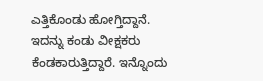ಎತ್ತಿಕೊಂಡು ಹೋಗ್ತಿದ್ದಾನೆ. ಇದನ್ನು ಕಂಡು ವೀಕ್ಷಕರು ಕೆಂಡಕಾರುತ್ತಿದ್ದಾರೆ. ಇನ್ನೊಂದು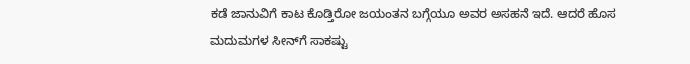ಕಡೆ ಜಾನುವಿಗೆ ಕಾಟ ಕೊಡ್ತಿರೋ ಜಯಂತನ ಬಗ್ಗೆಯೂ ಅವರ ಅಸಹನೆ ಇದೆ. ಆದರೆ ಹೊಸ ಮದುಮಗಳ ಸೀನ್‌ಗೆ ಸಾಕಷ್ಟು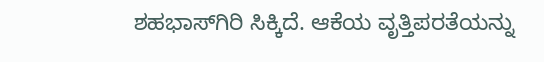ಶಹಭಾಸ್‌ಗಿರಿ ಸಿಕ್ಕಿದೆ. ಆಕೆಯ ವೃತ್ತಿಪರತೆಯನ್ನು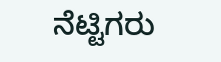ನೆಟ್ಟಿಗರು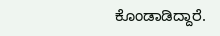ಕೊಂಡಾಡಿದ್ದಾರೆ.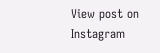View post on Instagram